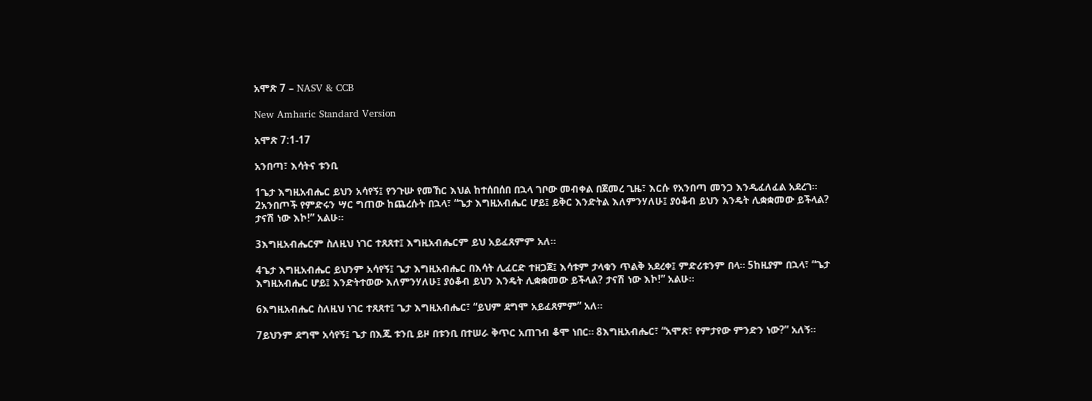አሞጽ 7 – NASV & CCB

New Amharic Standard Version

አሞጽ 7:1-17

አንበጣ፣ እሳትና ቱንቢ

1ጌታ እግዚአብሔር ይህን አሳየኝ፤ የንጉሡ የመኸር እህል ከተሰበሰበ በኋላ ገቦው መብቀል በጀመረ ጊዜ፣ እርሱ የአንበጣ መንጋ እንዲፈለፈል አደረገ። 2አንበጦች የምድሩን ሣር ግጠው ከጨረሱት በኋላ፣ “ጌታ እግዚአብሔር ሆይ፤ ይቅር እንድትል እለምንሃለሁ፤ ያዕቆብ ይህን እንዴት ሊቋቋመው ይችላል? ታናሽ ነው እኮ!” አልሁ።

3እግዚአብሔርም ስለዚህ ነገር ተጸጸተ፤ እግዚአብሔርም ይህ አይፈጸምም አለ።

4ጌታ እግዚአብሔር ይህንም አሳየኝ፤ ጌታ እግዚአብሔር በእሳት ሊፈርድ ተዘጋጀ፤ እሳቱም ታላቁን ጥልቅ አደረቀ፤ ምድሪቱንም በላ። 5ከዚያም በኋላ፣ “ጌታ እግዚአብሔር ሆይ፤ እንድትተወው እለምንሃለሁ፤ ያዕቆብ ይህን እንዴት ሊቋቋመው ይችላል? ታናሽ ነው እኮ!” አልሁ።

6እግዚአብሔር ስለዚህ ነገር ተጸጸተ፤ ጌታ እግዚአብሔር፣ “ይህም ደግሞ አይፈጸምም” አለ።

7ይህንም ደግሞ አሳየኝ፤ ጌታ በእጁ ቱንቢ ይዞ በቱንቢ በተሠራ ቅጥር አጠገብ ቆሞ ነበር። 8እግዚአብሔር፣ “አሞጽ፣ የምታየው ምንድን ነው?” አለኝ።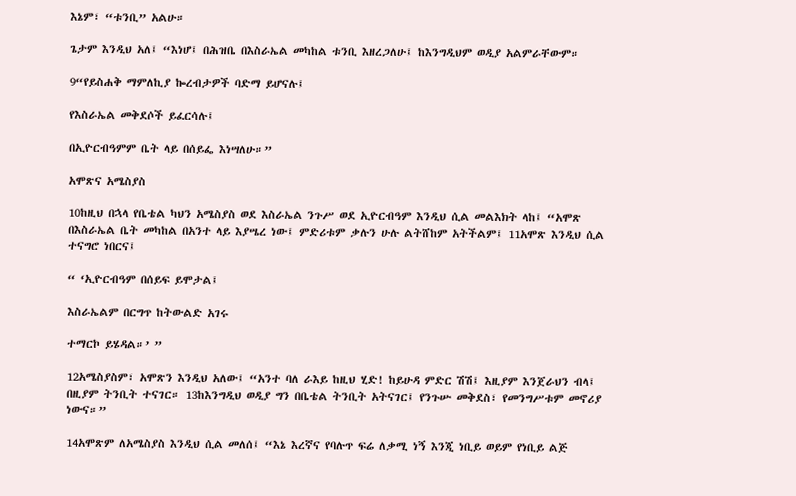እኔም፣ “ቱንቢ” አልሁ።

ጌታም እንዲህ አለ፤ “እነሆ፤ በሕዝቤ በእስራኤል መካከል ቱንቢ እዘረጋለሁ፤ ከእንግዲህም ወዲያ አልምራቸውም።

9“የይስሐቅ ማምለኪያ ኰረብታዎች ባድማ ይሆናሉ፤

የእስራኤል መቅደሶች ይፈርሳሉ፤

በኢዮርብዓምም ቤት ላይ በሰይፌ እነሣለሁ።”

አሞጽና አሜስያስ

10ከዚህ በኋላ የቤቴል ካህን አሜስያስ ወደ እስራኤል ንጉሥ ወደ ኢዮርብዓም እንዲህ ሲል መልእክት ላከ፤ “አሞጽ በእስራኤል ቤት መካከል በአንተ ላይ እያሤረ ነው፤ ምድሪቱም ቃሉን ሁሉ ልትሸከም አትችልም፤ 11አሞጽ እንዲህ ሲል ተናግሮ ነበርና፤

“ ‘ኢዮርብዓም በሰይፍ ይሞታል፤

እስራኤልም በርግጥ ከትውልድ አገሩ

ተማርኮ ይሄዳል።’ ”

12አሜስያስም፣ አሞጽን እንዲህ አለው፤ “አንተ ባለ ራእይ ከዚህ ሂድ! ከይሁዳ ምድር ሽሽ፤ እዚያም እንጀራህን ብላ፤ በዚያም ትንቢት ተናገር። 13ከእንግዲህ ወዲያ ግን በቤቴል ትንቢት አትናገር፤ የንጉሡ መቅደስ፣ የመንግሥቱም መኖሪያ ነውና።”

14አሞጽም ለአሜስያስ እንዲህ ሲል መለሰ፤ “እኔ እረኛና የባሉጥ ፍሬ ለቃሚ ነኝ እንጂ ነቢይ ወይም የነቢይ ልጅ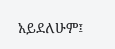አይደለሁም፤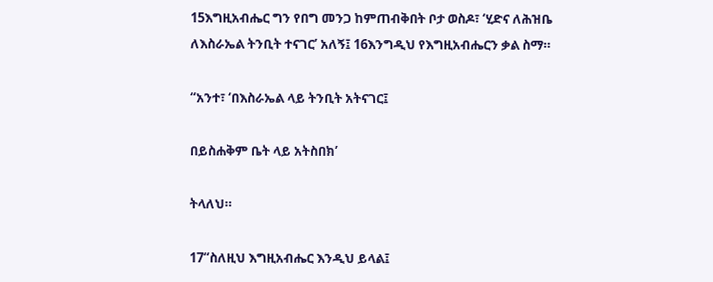15እግዚአብሔር ግን የበግ መንጋ ከምጠብቅበት ቦታ ወስዶ፣ ‘ሂድና ለሕዝቤ ለእስራኤል ትንቢት ተናገር’ አለኝ፤ 16እንግዲህ የእግዚአብሔርን ቃል ስማ።

“አንተ፣ ‘በእስራኤል ላይ ትንቢት አትናገር፤

በይስሐቅም ቤት ላይ አትስበክ’

ትላለህ።

17“ስለዚህ እግዚአብሔር እንዲህ ይላል፤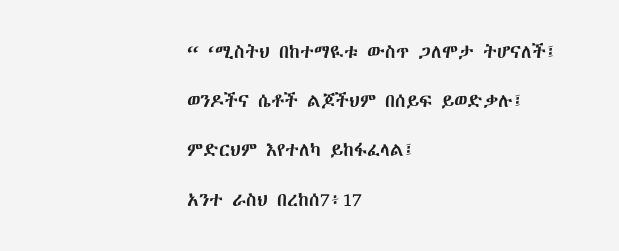“ ‘ሚስትህ በከተማዪቱ ውስጥ ጋለሞታ ትሆናለች፤

ወንዶችና ሴቶች ልጆችህም በሰይፍ ይወድቃሉ፤

ምድርህም እየተለካ ይከፋፈላል፤

አንተ ራስህ በረከሰ7፥17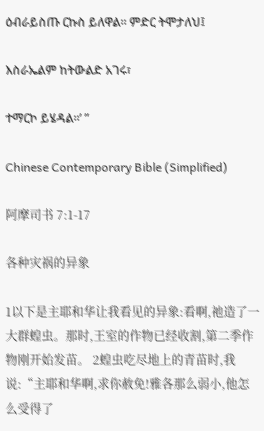ዕብራይስጡ ርኩስ ይለዋል። ምድር ትሞታለህ፤

እስራኤልም ከትውልድ አገሩ፣

ተማርኮ ይሄዳል።’ ”

Chinese Contemporary Bible (Simplified)

阿摩司书 7:1-17

各种灾祸的异象

1以下是主耶和华让我看见的异象:看啊,祂造了一大群蝗虫。那时,王室的作物已经收割,第二季作物刚开始发苗。 2蝗虫吃尽地上的青苗时,我说:“主耶和华啊,求你赦免!雅各那么弱小,他怎么受得了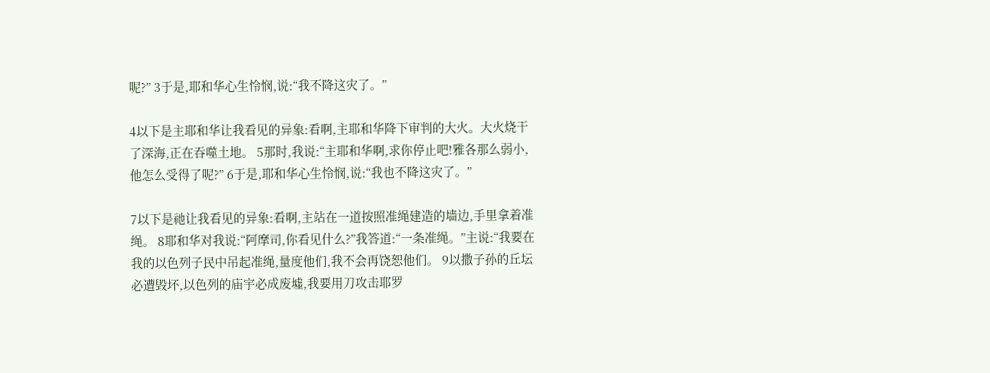呢?” 3于是,耶和华心生怜悯,说:“我不降这灾了。”

4以下是主耶和华让我看见的异象:看啊,主耶和华降下审判的大火。大火烧干了深海,正在吞噬土地。 5那时,我说:“主耶和华啊,求你停止吧!雅各那么弱小,他怎么受得了呢?” 6于是,耶和华心生怜悯,说:“我也不降这灾了。”

7以下是祂让我看见的异象:看啊,主站在一道按照准绳建造的墙边,手里拿着准绳。 8耶和华对我说:“阿摩司,你看见什么?”我答道:“一条准绳。”主说:“我要在我的以色列子民中吊起准绳,量度他们,我不会再饶恕他们。 9以撒子孙的丘坛必遭毁坏,以色列的庙宇必成废墟,我要用刀攻击耶罗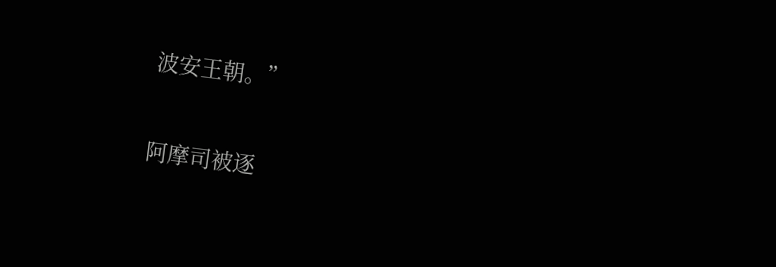波安王朝。”

阿摩司被逐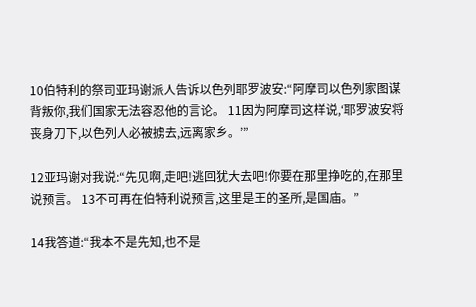10伯特利的祭司亚玛谢派人告诉以色列耶罗波安:“阿摩司以色列家图谋背叛你,我们国家无法容忍他的言论。 11因为阿摩司这样说,‘耶罗波安将丧身刀下,以色列人必被掳去,远离家乡。’”

12亚玛谢对我说:“先见啊,走吧!逃回犹大去吧!你要在那里挣吃的,在那里说预言。 13不可再在伯特利说预言,这里是王的圣所,是国庙。”

14我答道:“我本不是先知,也不是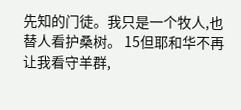先知的门徒。我只是一个牧人,也替人看护桑树。 15但耶和华不再让我看守羊群,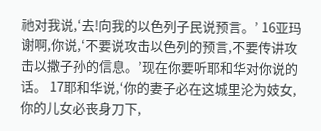祂对我说,‘去!向我的以色列子民说预言。’ 16亚玛谢啊,你说,‘不要说攻击以色列的预言,不要传讲攻击以撒子孙的信息。’现在你要听耶和华对你说的话。 17耶和华说,‘你的妻子必在这城里沦为妓女,你的儿女必丧身刀下,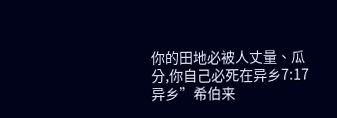你的田地必被人丈量、瓜分,你自己必死在异乡7:17 异乡”希伯来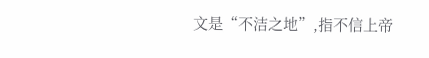文是“不洁之地”,指不信上帝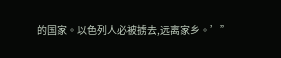的国家。以色列人必被掳去,远离家乡。’”